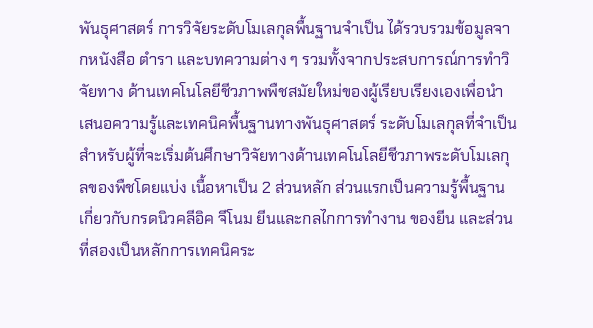พันธุศาสตร์ การวิจัยระดับโมเลกุลพื้นฐานจำเป็น ได้รวบรวมข้อมูลจากหนังสือ ตำรา และบทความต่าง ๆ รวมทั้งจากประสบการณ์การทำวิจัยทาง ด้านเทคโนโลยีชีวภาพพืชสมัยใหม่ของผู้เรียบเรียงเองเพื่อนำเสนอความรู้และเทคนิคพื้นฐานทางพันธุศาสตร์ ระดับโมเลกุลที่จำเป็นสำหรับผู้ที่จะเริ่มต้นศึกษาวิจัยทางด้านเทคโนโลยีชีวภาพระดับโมเลกุลของพืชโดยแบ่ง เนื้อหาเป็น 2 ส่วนหลัก ส่วนแรกเป็นความรู้พื้นฐานเกี่ยวกับกรดนิวคลีอิค จีโนม ยีนและกลไกการทำงาน ของยีน และส่วนที่สองเป็นหลักการเทคนิคระ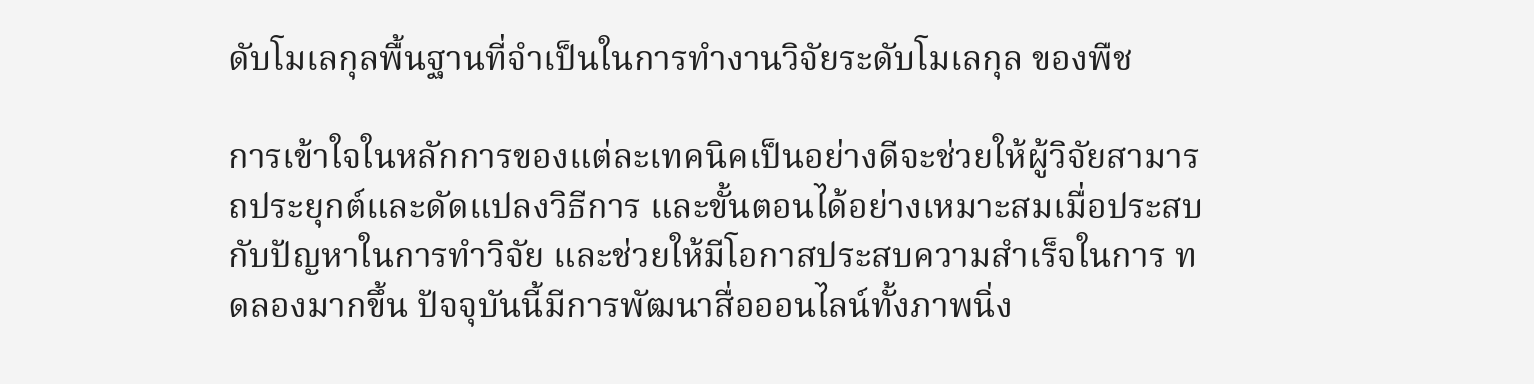ดับโมเลกุลพื้นฐานที่จำเป็นในการทำงานวิจัยระดับโมเลกุล ของพืช

การเข้าใจในหลักการของแต่ละเทคนิคเป็นอย่างดีจะช่วยให้ผู้วิจัยสามารถประยุกต์และดัดแปลงวิธีการ และขั้นตอนได้อย่างเหมาะสมเมื่อประสบกับปัญหาในการทำวิจัย และช่วยให้มีโอกาสประสบความสำเร็จในการ ทดลองมากขึ้น ปัจจุบันนี้มีการพัฒนาสื่อออนไลน์ทั้งภาพนิ่ง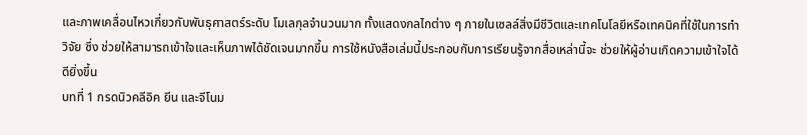และภาพเคลื่อนไหวเกี่ยวกับพันธุศาสตร์ระดับ โมเลกุลจำนวนมาก ทั้งแสดงกลไกต่าง ๆ ภายในเซลล์สิ่งมีชีวิตและเทคโนโลยีหรือเทคนิคที่ใช้ในการทำวิจัย ซึ่ง ช่วยให้สามารถเข้าใจและเห็นภาพได้ชัดเจนมากขึ้น การใช้หนังสือเล่มนี้ประกอบกับการเรียนรู้จากสื่อเหล่านี้จะ ช่วยให้ผู้อ่านเกิดความเข้าใจได้ดียิ่งขึ้น
บทที่ 1 กรดนิวคลีอิค ยีน และจีโนม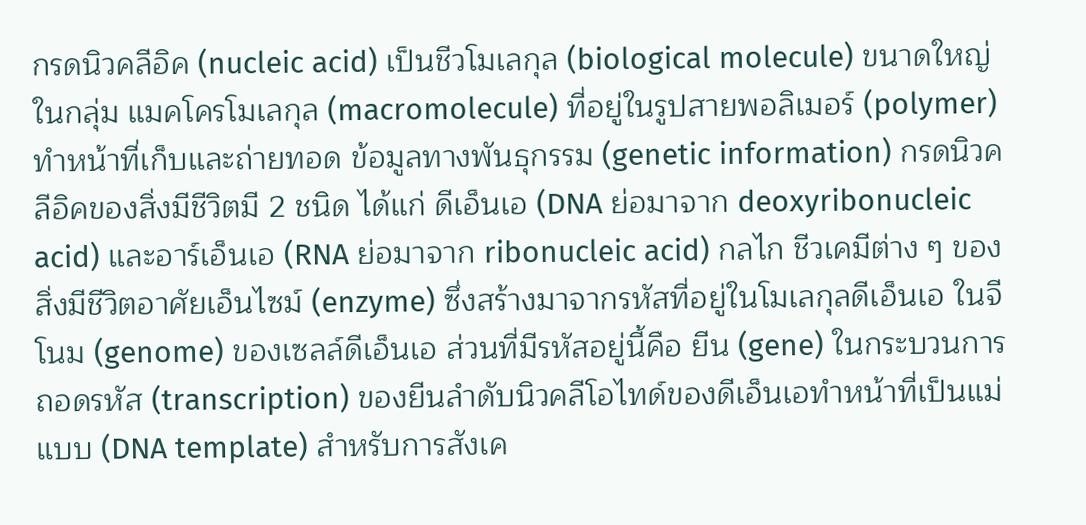กรดนิวคลีอิค (nucleic acid) เป็นชีวโมเลกุล (biological molecule) ขนาดใหญ่ในกลุ่ม แมคโครโมเลกุล (macromolecule) ที่อยู่ในรูปสายพอลิเมอร์ (polymer) ทําหน้าที่เก็บและถ่ายทอด ข้อมูลทางพันธุกรรม (genetic information) กรดนิวคลีอิคของสิ่งมีชีวิตมี 2 ชนิด ได้แก่ ดีเอ็นเอ (DNA ย่อมาจาก deoxyribonucleic acid) และอาร์เอ็นเอ (RNA ย่อมาจาก ribonucleic acid) กลไก ชีวเคมีต่าง ๆ ของสิ่งมีชีวิตอาศัยเอ็นไซม์ (enzyme) ซึ่งสร้างมาจากรหัสที่อยู่ในโมเลกุลดีเอ็นเอ ในจีโนม (genome) ของเซลล์ดีเอ็นเอ ส่วนที่มีรหัสอยู่นี้คือ ยีน (gene) ในกระบวนการถอดรหัส (transcription) ของยีนลําดับนิวคลีโอไทด์ของดีเอ็นเอทําหน้าที่เป็นแม่แบบ (DNA template) สําหรับการสังเค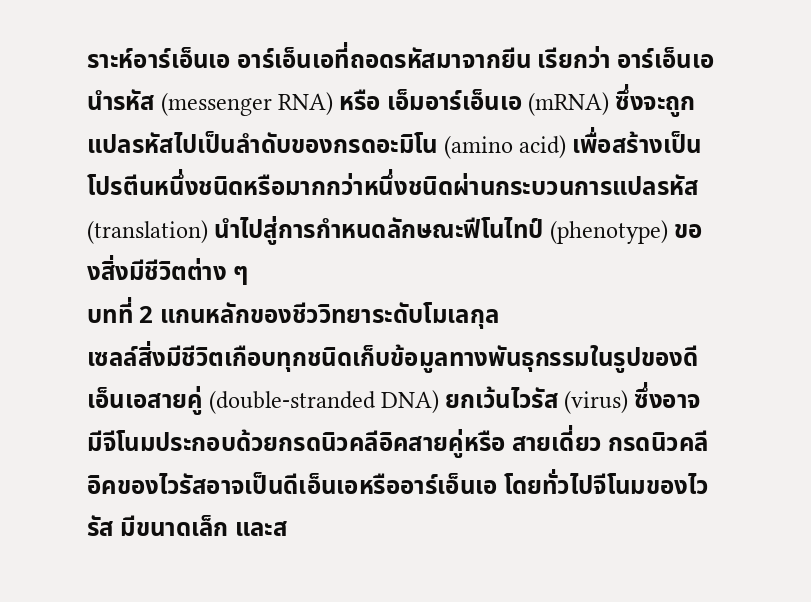ราะห์อาร์เอ็นเอ อาร์เอ็นเอที่ถอดรหัสมาจากยีน เรียกว่า อาร์เอ็นเอนํารหัส (messenger RNA) หรือ เอ็มอาร์เอ็นเอ (mRNA) ซึ่งจะถูกแปลรหัสไปเป็นลําดับของกรดอะมิโน (amino acid) เพื่อสร้างเป็นโปรตีนหนึ่งชนิดหรือมากกว่าหนึ่งชนิดผ่านกระบวนการแปลรหัส (translation) นําไปสู่การกําหนดลักษณะฟีโนไทป์ (phenotype) ของสิ่งมีชีวิตต่าง ๆ
บทที่ 2 แกนหลักของชีววิทยาระดับโมเลกุล
เซลล์สิ่งมีชีวิตเกือบทุกชนิดเก็บข้อมูลทางพันธุกรรมในรูปของดีเอ็นเอสายคู่ (double-stranded DNA) ยกเว้นไวรัส (virus) ซึ่งอาจมีจีโนมประกอบด้วยกรดนิวคลีอิคสายคู่หรือ สายเดี่ยว กรดนิวคลีอิคของไวรัสอาจเป็นดีเอ็นเอหรืออาร์เอ็นเอ โดยทั่วไปจีโนมของไวรัส มีขนาดเล็ก และส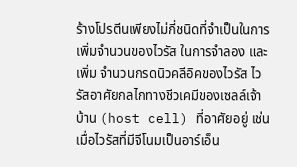ร้างโปรตีนเพียงไม่กี่ชนิดที่จําเป็นในการเพิ่มจํานวนของไวรัส ในการจําลอง และเพิ่ม จํานวนกรดนิวคลีอิคของไวรัส ไวรัสอาศัยกลไกทางชีวเคมีของเซลล์เจ้าบ้าน (host cell) ที่อาศัยอยู่ เช่น เมื่อไวรัสที่มีจีโนมเป็นอาร์เอ็น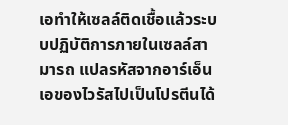เอทําให้เซลล์ติดเชื้อแล้วระบบปฏิบัติการภายในเซลล์สามารถ แปลรหัสจากอาร์เอ็นเอของไวรัสไปเป็นโปรตีนได้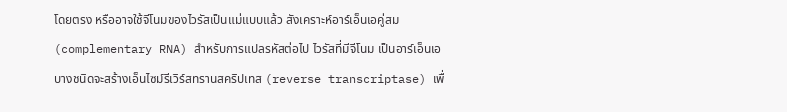โดยตรง หรืออาจใช้จีโนมของไวรัสเป็นแม่แบบแล้ว สังเคราะห์อาร์เอ็นเอคู่สม (complementary RNA) สําหรับการแปลรหัสต่อไป ไวรัสที่มีจีโนม เป็นอาร์เอ็นเอบางชนิดจะสร้างเอ็นไซม์รีเวิร์สทรานสคริปเทส (reverse transcriptase) เพื่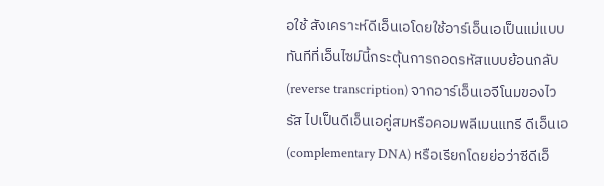อใช้ สังเคราะห์ดีเอ็นเอโดยใช้อาร์เอ็นเอเป็นแม่แบบ ทันทีที่เอ็นไซม์นี้กระตุ้นการถอดรหัสแบบย้อนกลับ (reverse transcription) จากอาร์เอ็นเอจีโนมของไวรัส ไปเป็นดีเอ็นเอคู่สมหรือคอมพลีเมนแทรี ดีเอ็นเอ (complementary DNA) หรือเรียกโดยย่อว่าซีดีเอ็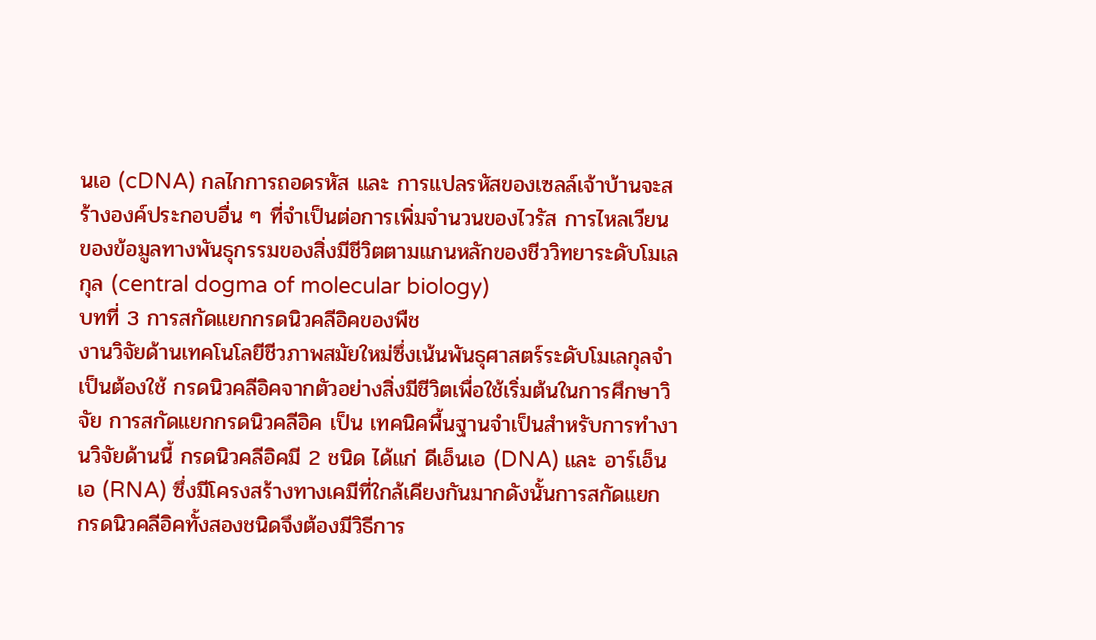นเอ (cDNA) กลไกการถอดรหัส และ การแปลรหัสของเซลล์เจ้าบ้านจะสร้างองค์ประกอบอื่น ๆ ที่จําเป็นต่อการเพิ่มจํานวนของไวรัส การไหลเวียนของข้อมูลทางพันธุกรรมของสิ่งมีชีวิตตามแกนหลักของชีววิทยาระดับโมเลกุล (central dogma of molecular biology)
บทที่ 3 การสกัดแยกกรดนิวคลีอิคของพืช
งานวิจัยด้านเทคโนโลยีชีวภาพสมัยใหม่ซึ่งเน้นพันธุศาสตร์ระดับโมเลกุลจําเป็นต้องใช้ กรดนิวคลีอิคจากตัวอย่างสิ่งมีชีวิตเพื่อใช้เริ่มต้นในการศึกษาวิจัย การสกัดแยกกรดนิวคลีอิค เป็น เทคนิคพื้นฐานจําเป็นสําหรับการทํางานวิจัยด้านนี้ กรดนิวคลีอิคมี 2 ชนิด ได้แก่ ดีเอ็นเอ (DNA) และ อาร์เอ็นเอ (RNA) ซึ่งมีโครงสร้างทางเคมีที่ใกล้เคียงกันมากดังนั้นการสกัดแยก กรดนิวคลีอิคทั้งสองชนิดจึงต้องมีวิธีการ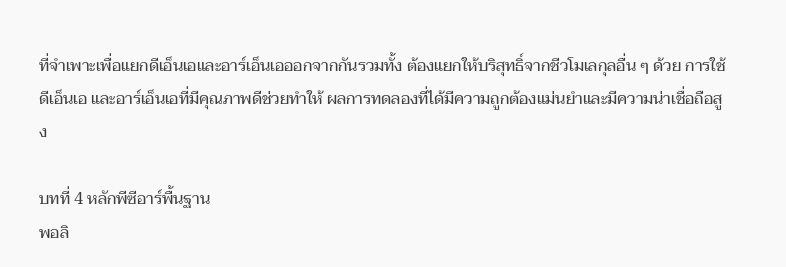ที่จําเพาะเพื่อแยกดีเอ็นเอและอาร์เอ็นเอออกจากกันรวมทั้ง ต้องแยกให้บริสุทธิ์จากชีวโมเลกุลอื่น ๆ ด้วย การใช้ดีเอ็นเอ และอาร์เอ็นเอที่มีคุณภาพดีช่วยทําให้ ผลการทดลองที่ได้มีความถูกต้องแม่นยําและมีความน่าเชื่อถือสูง

บทที่ 4 หลักพีซีอาร์พื้นฐาน
พอลิ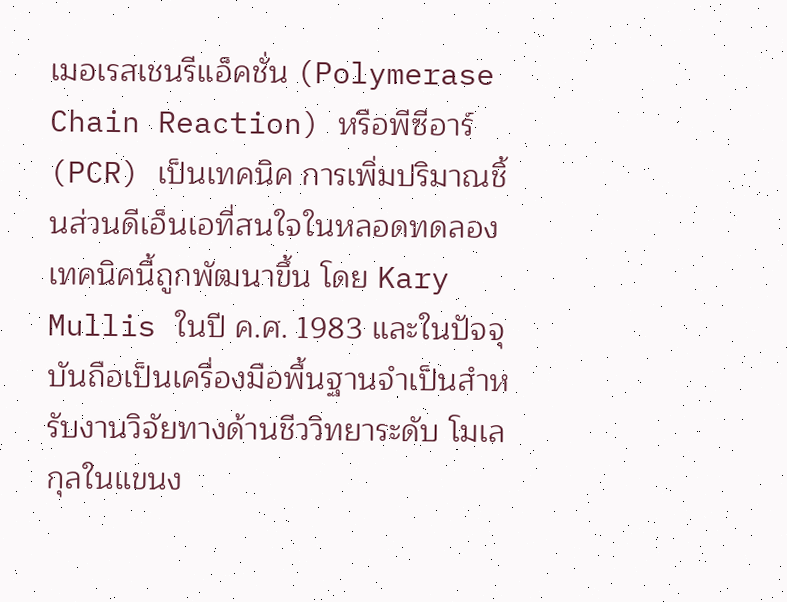เมอเรสเชนรีแอ็คชั่น (Polymerase Chain Reaction) หรือพีซีอาร์ (PCR) เป็นเทคนิค การเพิ่มปริมาณชิ้นส่วนดีเอ็นเอที่สนใจในหลอดทดลองเทคนิคนี้ถูกพัฒนาขึ้น โดย Kary Mullis ในปี ค.ศ. 1983 และในปัจจุบันถือเป็นเครื่องมือพื้นฐานจําเป็นสําหรับงานวิจัยทางด้านชีววิทยาระดับ โมเลกุลในแขนง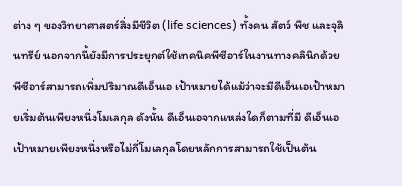ต่าง ๆ ของวิทยาศาสตร์สิ่งมีชีวิต (life sciences) ทั้งคน สัตว์ พืช และจุลินทรีย์ นอกจากนี้ยังมีการประยุกต์ใช้เทคนิคพีซีอาร์ในงานทางคลินิกด้วย พีซีอาร์สามารถเพิ่มปริมาณดีเอ็นเอ เป้าหมายได้แม้ว่าจะมีดีเอ็นเอเป้าหมายเริ่มต้นเพียงหนึ่งโมเลกุล ดังนั้น ดีเอ็นเอจากแหล่งใดก็ตามที่มี ดีเอ็นเอเป้าหมายเพียงหนึ่งหรือไม่กี่โมเลกุลโดยหลักการสามารถใช้เป็นต้น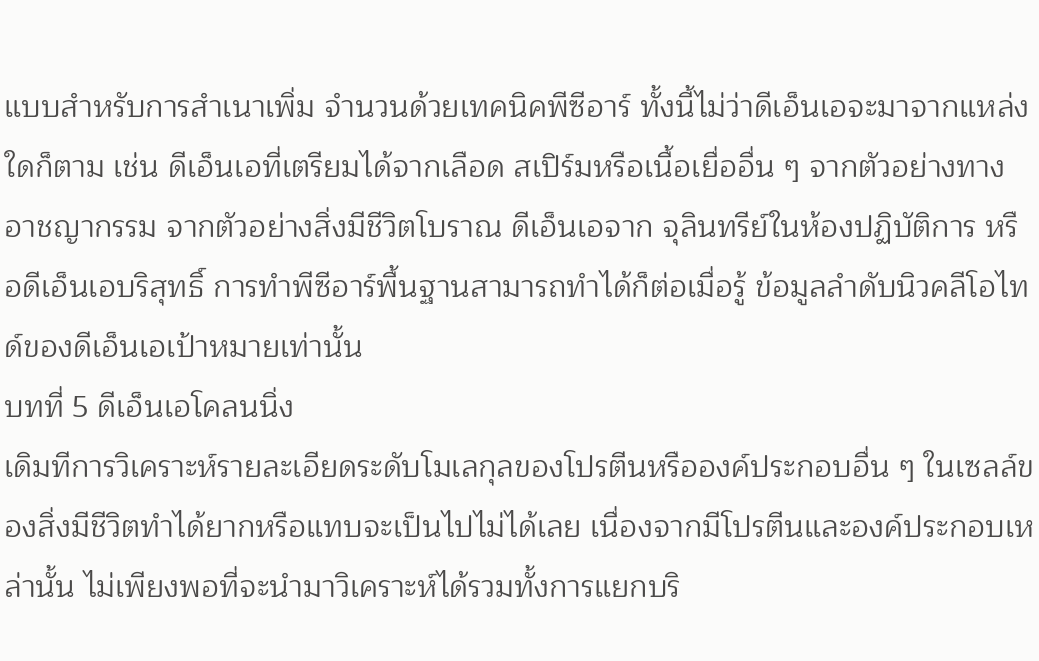แบบสําหรับการสําเนาเพิ่ม จํานวนด้วยเทคนิคพีซีอาร์ ทั้งนี้ไม่ว่าดีเอ็นเอจะมาจากแหล่งใดก็ตาม เช่น ดีเอ็นเอที่เตรียมได้จากเลือด สเปิร์มหรือเนื้อเยื่ออื่น ๆ จากตัวอย่างทางอาชญากรรม จากตัวอย่างสิ่งมีชีวิตโบราณ ดีเอ็นเอจาก จุลินทรีย์ในห้องปฏิบัติการ หรือดีเอ็นเอบริสุทธิ์ การทําพีซีอาร์พื้นฐานสามารถทําได้ก็ต่อเมื่อรู้ ข้อมูลลําดับนิวคลีโอไทด์ของดีเอ็นเอเป้าหมายเท่านั้น
บทที่ 5 ดีเอ็นเอโคลนนิ่ง
เดิมทีการวิเคราะห์รายละเอียดระดับโมเลกุลของโปรตีนหรือองค์ประกอบอื่น ๆ ในเซลล์ของสิ่งมีชีวิตทําได้ยากหรือแทบจะเป็นไปไม่ได้เลย เนื่องจากมีโปรตีนและองค์ประกอบเหล่านั้น ไม่เพียงพอที่จะนํามาวิเคราะห์ได้รวมทั้งการแยกบริ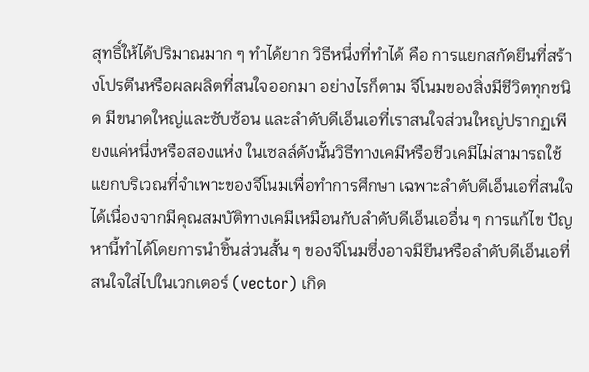สุทธิ์ให้ได้ปริมาณมาก ๆ ทําได้ยาก วิธีหนึ่งที่ทําได้ คือ การแยกสกัดยีนที่สร้างโปรตีนหรือผลผลิตที่สนใจออกมา อย่างไรก็ตาม จีโนมของสิ่งมีชีวิตทุกชนิด มีขนาดใหญ่และซับซ้อน และลําดับดีเอ็นเอที่เราสนใจส่วนใหญ่ปรากฏเพียงแค่หนึ่งหรือสองแห่ง ในเซลล์ดังนั้นวิธีทางเคมีหรือชีวเคมีไม่สามารถใช้แยกบริเวณที่จําเพาะของจีโนมเพื่อทําการศึกษา เฉพาะลําดับดีเอ็นเอที่สนใจได้เนื่องจากมีคุณสมบัติทางเคมีเหมือนกับลําดับดีเอ็นเออื่น ๆ การแก้ไข ปัญหานี้ทําได้โดยการนําชิ้นส่วนสั้น ๆ ของจีโนมซึ่งอาจมียีนหรือลําดับดีเอ็นเอที่สนใจใส่ไปในเวกเตอร์ (vector) เกิด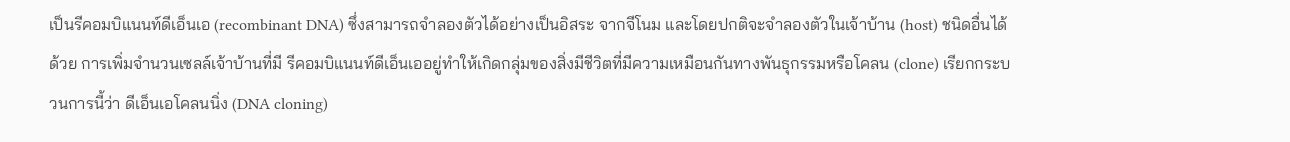เป็นรีคอมบิแนนท์ดีเอ็นเอ (recombinant DNA) ซึ่งสามารถจําลองตัวได้อย่างเป็นอิสระ จากจีโนม และโดยปกติจะจําลองตัวในเจ้าบ้าน (host) ชนิดอื่นได้ด้วย การเพิ่มจํานวนเซลล์เจ้าบ้านที่มี รีคอมบิแนนท์ดีเอ็นเออยู่ทําให้เกิดกลุ่มของสิ่งมีชีวิตที่มีความเหมือนกันทางพันธุกรรมหรือโคลน (clone) เรียกกระบวนการนี้ว่า ดีเอ็นเอโคลนนิ่ง (DNA cloning)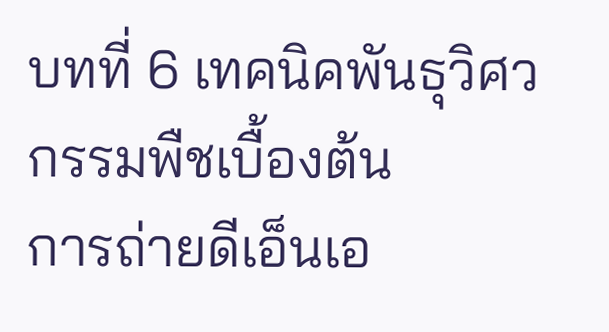บทที่ 6 เทคนิคพันธุวิศวกรรมพืชเบื้องต้น
การถ่ายดีเอ็นเอ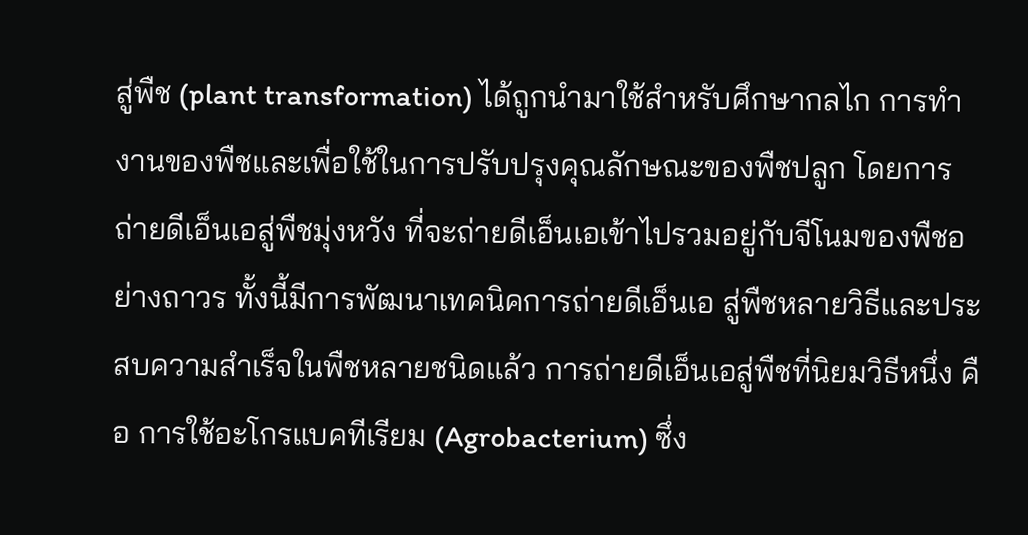สู่พืช (plant transformation) ได้ถูกนํามาใช้สําหรับศึกษากลไก การทํางานของพืชและเพื่อใช้ในการปรับปรุงคุณลักษณะของพืชปลูก โดยการถ่ายดีเอ็นเอสู่พืชมุ่งหวัง ที่จะถ่ายดีเอ็นเอเข้าไปรวมอยู่กับจีโนมของพืชอย่างถาวร ทั้งนี้มีการพัฒนาเทคนิคการถ่ายดีเอ็นเอ สู่พืชหลายวิธีและประสบความสําเร็จในพืชหลายชนิดแล้ว การถ่ายดีเอ็นเอสู่พืชที่นิยมวิธีหนึ่ง คือ การใช้อะโกรแบคทีเรียม (Agrobacterium) ซึ่ง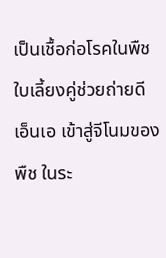เป็นเชื้อก่อโรคในพืชใบเลี้ยงคู่ช่วยถ่ายดีเอ็นเอ เข้าสู่จีโนมของพืช ในระ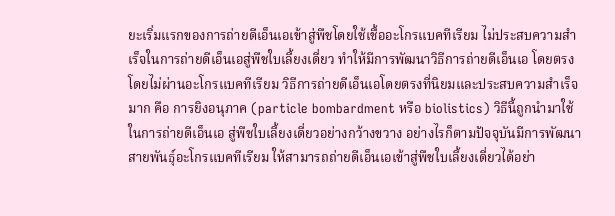ยะเริ่มแรกของการถ่ายดีเอ็นเอเข้าสู่พืชโดยใช้เชื้ออะโกรแบคทีเรียม ไม่ประสบความสําเร็จในการถ่ายดีเอ็นเอสู่พืชใบเลี้ยงเดี่ยว ทําให้มีการพัฒนาวิธีการถ่ายดีเอ็นเอ โดยตรงโดยไม่ผ่านอะโกรแบคทีเรียม วิธีการถ่ายดีเอ็นเอโดยตรงที่นิยมและประสบความสําเร็จมาก คือ การยิงอนุภาค (particle bombardment หรือ biolistics) วิธีนี้ถูกนํามาใช้ในการถ่ายดีเอ็นเอ สู่พืชใบเลี้ยงเดี่ยวอย่างกว้างขวาง อย่างไรก็ตามปัจจุบันมีการพัฒนาสายพันธุ์อะโกรแบคทีเรียม ให้สามารถถ่ายดีเอ็นเอเข้าสู่พืชใบเลี้ยงเดี่ยวได้อย่า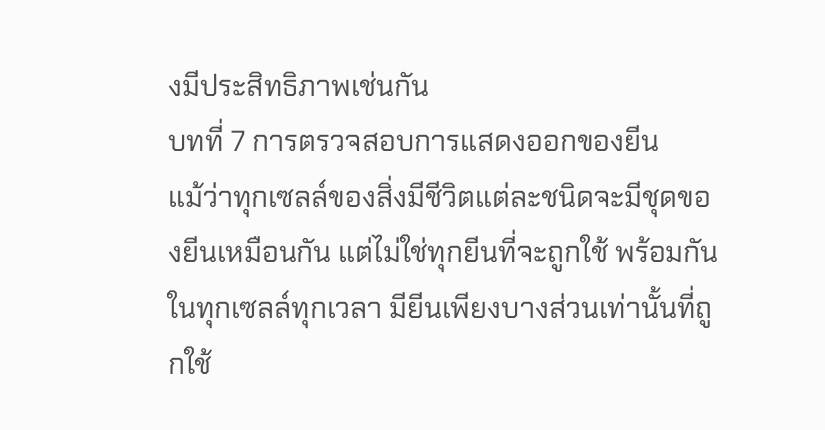งมีประสิทธิภาพเช่นกัน
บทที่ 7 การตรวจสอบการแสดงออกของยีน
แม้ว่าทุกเซลล์ของสิ่งมีชีวิตแต่ละชนิดจะมีชุดของยีนเหมือนกัน แต่ไม่ใช่ทุกยีนที่จะถูกใช้ พร้อมกันในทุกเซลล์ทุกเวลา มียีนเพียงบางส่วนเท่านั้นที่ถูกใช้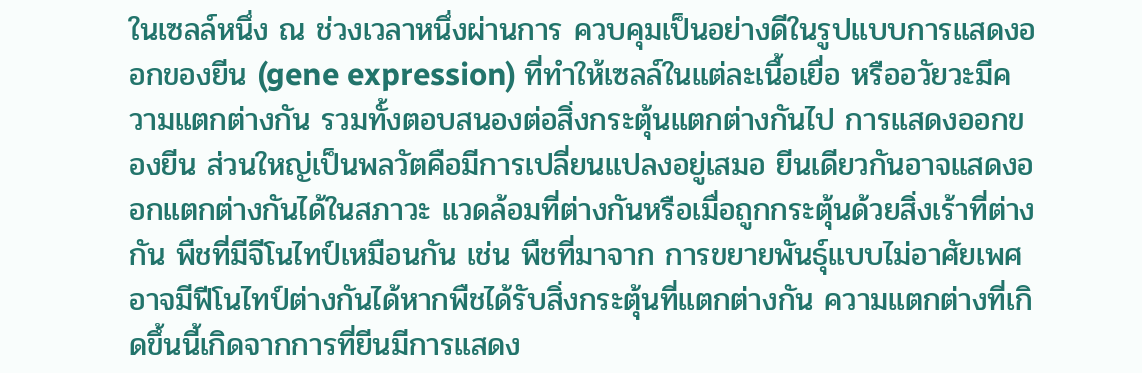ในเซลล์หนึ่ง ณ ช่วงเวลาหนึ่งผ่านการ ควบคุมเป็นอย่างดีในรูปแบบการแสดงออกของยีน (gene expression) ที่ทําให้เซลล์ในแต่ละเนื้อเยื่อ หรืออวัยวะมีความแตกต่างกัน รวมทั้งตอบสนองต่อสิ่งกระตุ้นแตกต่างกันไป การแสดงออกของยีน ส่วนใหญ่เป็นพลวัตคือมีการเปลี่ยนแปลงอยู่เสมอ ยีนเดียวกันอาจแสดงออกแตกต่างกันได้ในสภาวะ แวดล้อมที่ต่างกันหรือเมื่อถูกกระตุ้นด้วยสิ่งเร้าที่ต่างกัน พืชที่มีจีโนไทป์เหมือนกัน เช่น พืชที่มาจาก การขยายพันธุ์แบบไม่อาศัยเพศอาจมีฟีโนไทป์ต่างกันได้หากพืชได้รับสิ่งกระตุ้นที่แตกต่างกัน ความแตกต่างที่เกิดขึ้นนี้เกิดจากการที่ยีนมีการแสดง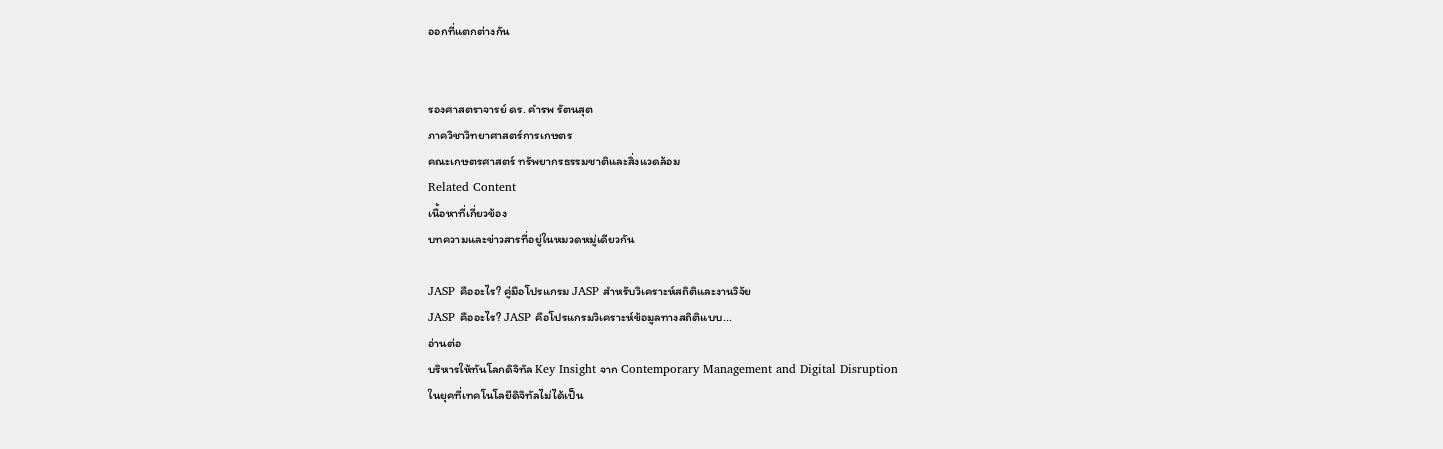ออกที่แตกต่างกัน


รองศาสตราจารย์ ดร. คำรพ รัตนสุต
ภาควิชาวิทยาศาสตร์การเกษตร
คณะเกษตรศาสตร์ ทรัพยากรธรรมชาติและสิ่งแวดล้อม
Related Content
เนื้อหาที่เกี่ยวข้อง
บทความและข่าวสารที่อยู่ในหมวดหมู่เดียวกัน

JASP คืออะไร? คู่มือโปรแกรม JASP สำหรับวิเคราะห์สถิติและงานวิจัย
JASP คืออะไร? JASP คือโปรแกรมวิเคราะห์ข้อมูลทางสถิติแบบ...
อ่านต่อ
บริหารให้ทันโลกดิจิทัล Key Insight จาก Contemporary Management and Digital Disruption
ในยุคที่เทคโนโลยีดิจิทัลไม่ได้เป็น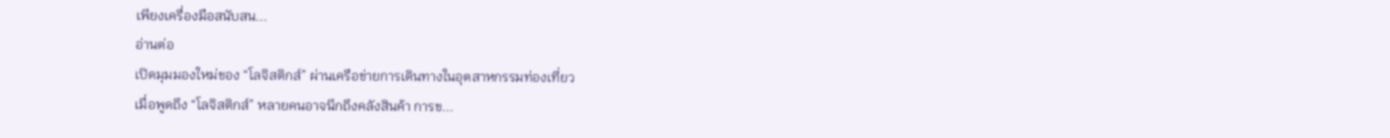เพียงเครื่องมือสนับสน...
อ่านต่อ
เปิดมุมมองใหม่ของ “โลจิสติกส์” ผ่านเครือข่ายการเดินทางในอุตสาหกรรมท่องเที่ยว
เมื่อพูดถึง “โลจิสติกส์” หลายคนอาจนึกถึงคลังสินค้า การข...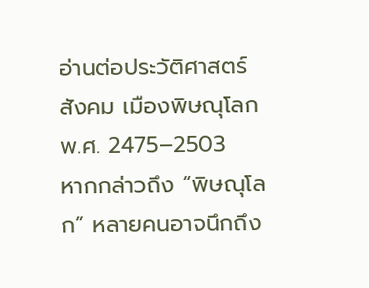อ่านต่อประวัติศาสตร์ สังคม เมืองพิษณุโลก พ.ศ. 2475–2503
หากกล่าวถึง “พิษณุโลก” หลายคนอาจนึกถึง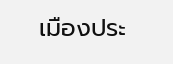เมืองประ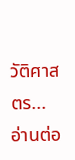วัติศาสตร...
อ่านต่อ